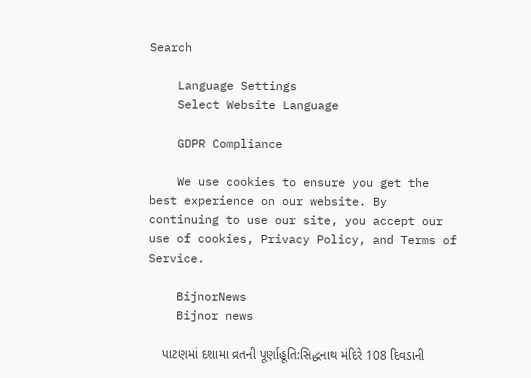Search

    Language Settings
    Select Website Language

    GDPR Compliance

    We use cookies to ensure you get the best experience on our website. By continuing to use our site, you accept our use of cookies, Privacy Policy, and Terms of Service.

    BijnorNews
    Bijnor news

    પાટણમાં દશામા વ્રતની પૂર્ણાહૂતિ:સિદ્ધનાથ મંદિરે 108 દિવડાની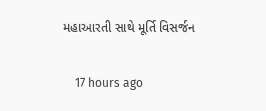મહાઆરતી સાથે મૂર્તિ વિસર્જન

    17 hours ago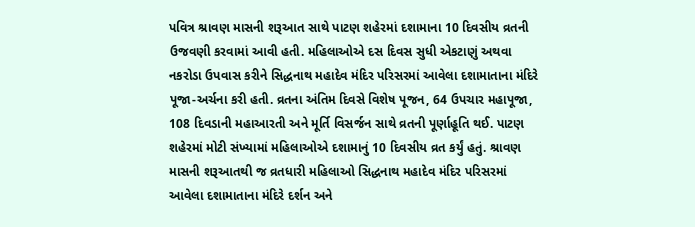પવિત્ર શ્રાવણ માસની શરૂઆત સાથે પાટણ શહેરમાં દશામાના 10 દિવસીય વ્રતની ઉજવણી કરવામાં આવી હતી. મહિલાઓએ દસ દિવસ સુધી એકટાણું અથવા નકરોડા ઉપવાસ કરીને સિદ્ધનાથ મહાદેવ મંદિર પરિસરમાં આવેલા દશામાતાના મંદિરે પૂજા-અર્ચના કરી હતી. વ્રતના અંતિમ દિવસે વિશેષ પૂજન, 64 ઉપચાર મહાપૂજા, 108 દિવડાની મહાઆરતી અને મૂર્તિ વિસર્જન સાથે વ્રતની પૂર્ણાહૂતિ થઈ. પાટણ શહેરમાં મોટી સંખ્યામાં મહિલાઓએ દશામાનું 10 દિવસીય વ્રત કર્યું હતું. શ્રાવણ માસની શરૂઆતથી જ વ્રતધારી મહિલાઓ સિદ્ધનાથ મહાદેવ મંદિર પરિસરમાં આવેલા દશામાતાના મંદિરે દર્શન અને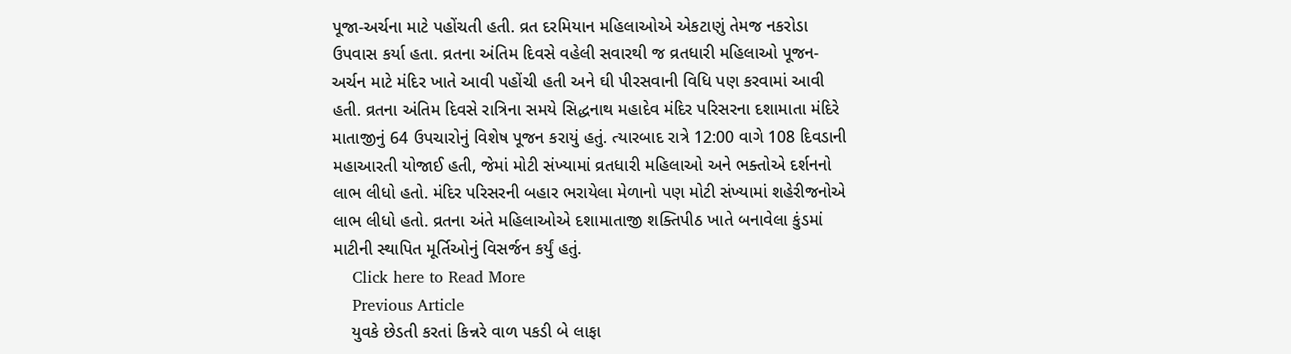પૂજા-અર્ચના માટે પહોંચતી હતી. વ્રત દરમિયાન મહિલાઓએ એકટાણું તેમજ નકરોડા ઉપવાસ કર્યા હતા. વ્રતના અંતિમ દિવસે વહેલી સવારથી જ વ્રતધારી મહિલાઓ પૂજન-અર્ચન માટે મંદિર ખાતે આવી પહોંચી હતી અને ઘી પીરસવાની વિધિ પણ કરવામાં આવી હતી. વ્રતના અંતિમ દિવસે રાત્રિના સમયે સિદ્ધનાથ મહાદેવ મંદિર પરિસરના દશામાતા મંદિરે માતાજીનું 64 ઉપચારોનું વિશેષ પૂજન કરાયું હતું. ત્યારબાદ રાત્રે 12:00 વાગે 108 દિવડાની મહાઆરતી યોજાઈ હતી, જેમાં મોટી સંખ્યામાં વ્રતધારી મહિલાઓ અને ભક્તોએ દર્શનનો લાભ લીધો હતો. મંદિર પરિસરની બહાર ભરાયેલા મેળાનો પણ મોટી સંખ્યામાં શહેરીજનોએ લાભ લીધો હતો. વ્રતના અંતે મહિલાઓએ દશામાતાજી શક્તિપીઠ ખાતે બનાવેલા કુંડમાં માટીની સ્થાપિત મૂર્તિઓનું વિસર્જન કર્યું હતું.
    Click here to Read More
    Previous Article
    યુવકે છેડતી કરતાં કિન્નરે વાળ પકડી બે લાફા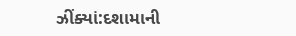ઝીંક્યાં:દશામાની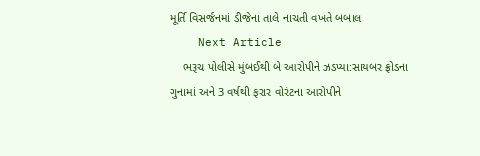મૂર્તિ વિસર્જનમાં ડીજેના તાલે નાચતી વખતે બબાલ
    Next Article
    ભરૂચ પોલીસે મુંબઈથી બે આરોપીને ઝડપ્યા:સાયબર ફ્રોડના ગુનામાં અને 3 વર્ષથી ફરાર વોરંટના આરોપીને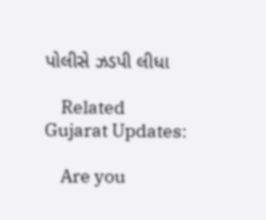પોલીસે ઝડપી લીધા

    Related Gujarat Updates:

    Are you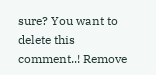sure? You want to delete this comment..! Remove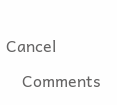Cancel

    Comments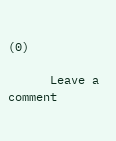(0)

      Leave a comment